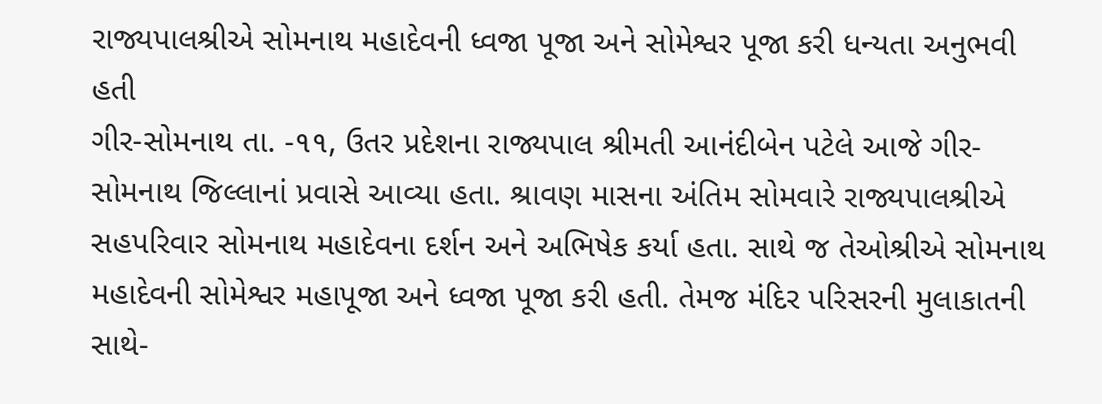રાજ્યપાલશ્રીએ સોમનાથ મહાદેવની ધ્વજા પૂજા અને સોમેશ્વર પૂજા કરી ધન્યતા અનુભવી હતી
ગીર-સોમનાથ તા. -૧૧, ઉતર પ્રદેશના રાજ્યપાલ શ્રીમતી આનંદીબેન પટેલે આજે ગીર-સોમનાથ જિલ્લાનાં પ્રવાસે આવ્યા હતા. શ્રાવણ માસના અંતિમ સોમવારે રાજ્યપાલશ્રીએ સહપરિવાર સોમનાથ મહાદેવના દર્શન અને અભિષેક કર્યા હતા. સાથે જ તેઓશ્રીએ સોમનાથ મહાદેવની સોમેશ્વર મહાપૂજા અને ધ્વજા પૂજા કરી હતી. તેમજ મંદિર પરિસરની મુલાકાતની સાથે-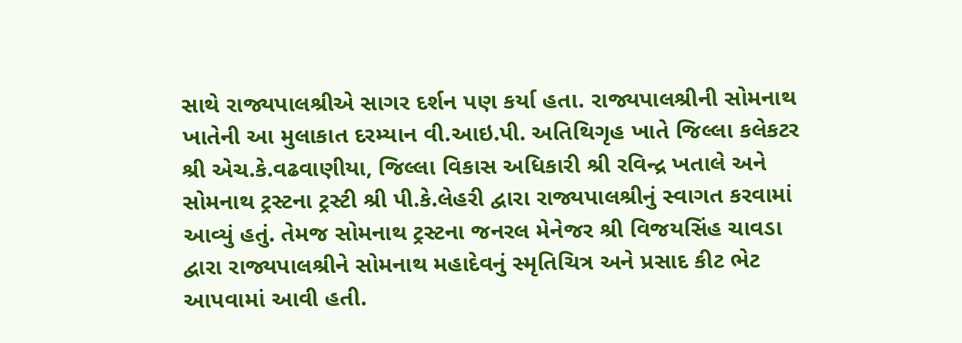સાથે રાજ્યપાલશ્રીએ સાગર દર્શન પણ કર્યા હતા. રાજ્યપાલશ્રીની સોમનાથ ખાતેની આ મુલાકાત દરમ્યાન વી.આઇ.પી. અતિથિગૃહ ખાતે જિલ્લા કલેકટર શ્રી એચ.કે.વઢવાણીયા, જિલ્લા વિકાસ અધિકારી શ્રી રવિન્દ્ર ખતાલે અને સોમનાથ ટ્રસ્ટના ટ્રસ્ટી શ્રી પી.કે.લેહરી દ્વારા રાજ્યપાલશ્રીનું સ્વાગત કરવામાં આવ્યું હતું. તેમજ સોમનાથ ટ્રસ્ટના જનરલ મેનેજર શ્રી વિજયસિંહ ચાવડા દ્વારા રાજ્યપાલશ્રીને સોમનાથ મહાદેવનું સ્મૃતિચિત્ર અને પ્રસાદ કીટ ભેટ આપવામાં આવી હતી.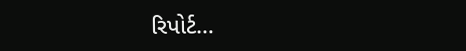રિપોર્ટ…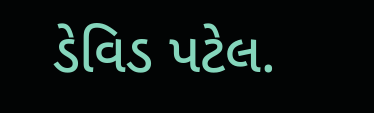ડેવિડ પટેલ.